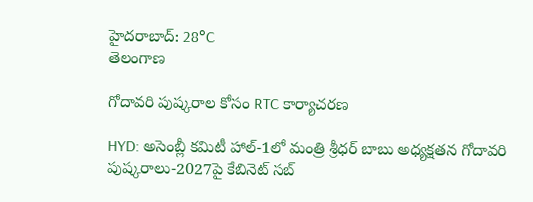హైదరాబాద్: 28°C
తెలంగాణ

గోదావరి పుష్కరాల కోసం RTC కార్యాచరణ

HYD: అసెంబ్లీ కమిటీ హాల్-1లో మంత్రి శ్రీధర్ బాబు అధ్యక్షతన గోదావరి పుష్కరాలు-2027పై కేబినెట్ సబ్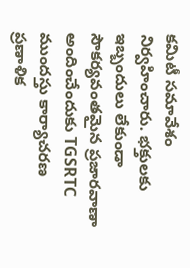కమిటీ సమావేశం నిర్వహించారు. భక్తులకు ఇబ్బందులు లేకుండా సౌకర్యవంతమైన ప్రజారవాణా అందించేందుకు TGSRTC ముందస్తు కార్యాచరణ ప్రణాళిక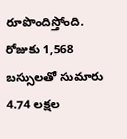రూపొందిస్తోంది. రోజుకు 1,568 బస్సులతో సుమారు 4.74 లక్షల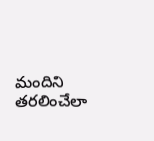మందిని తరలించేలా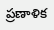ప్రణాళిక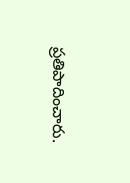ప్రతిపాదించారు.